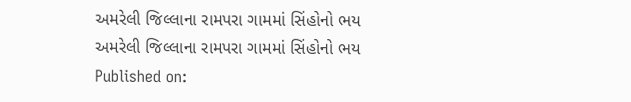અમરેલી જિલ્લાના રામપરા ગામમાં સિંહોનો ભય
અમરેલી જિલ્લાના રામપરા ગામમાં સિંહોનો ભય
Published on: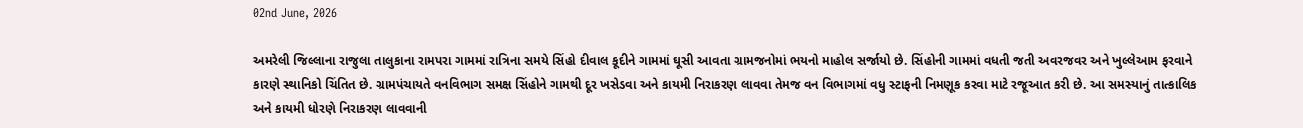02nd June, 2026

અમરેલી જિલ્લાના રાજુલા તાલુકાના રામપરા ગામમાં રાત્રિના સમયે સિંહો દીવાલ કૂદીને ગામમાં ઘૂસી આવતા ગ્રામજનોમાં ભયનો માહોલ સર્જાયો છે. સિંહોની ગામમાં વધતી જતી અવરજવર અને ખુલ્લેઆમ ફરવાને કારણે સ્થાનિકો ચિંતિત છે. ગ્રામપંચાયતે વનવિભાગ સમક્ષ સિંહોને ગામથી દૂર ખસેડવા અને કાયમી નિરાકરણ લાવવા તેમજ વન વિભાગમાં વધુ સ્ટાફની નિમણૂક કરવા માટે રજૂઆત કરી છે. આ સમસ્યાનું તાત્કાલિક અને કાયમી ધોરણે નિરાકરણ લાવવાની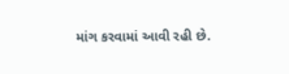માંગ કરવામાં આવી રહી છે.